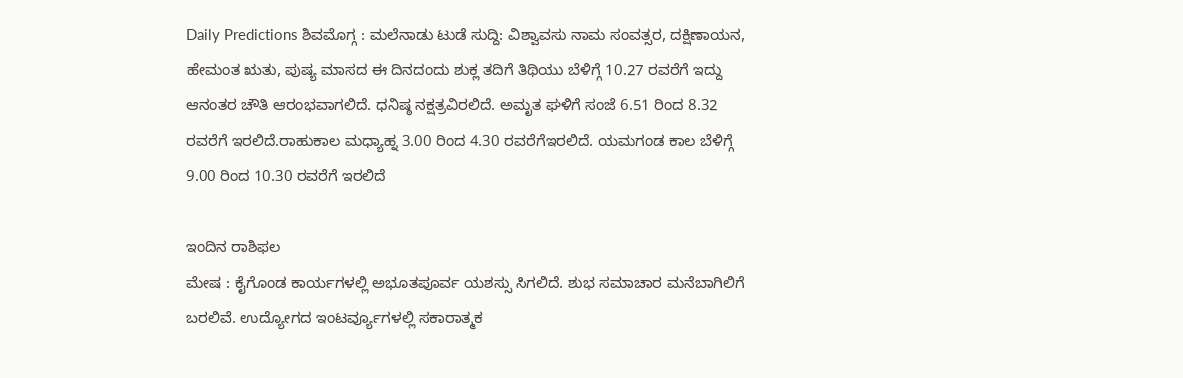Daily Predictions ಶಿವಮೊಗ್ಗ : ಮಲೆನಾಡು ಟುಡೆ ಸುದ್ದಿ: ವಿಶ್ವಾವಸು ನಾಮ ಸಂವತ್ಸರ, ದಕ್ಷಿಣಾಯನ, ಹೇಮಂತ ಋತು, ಪುಷ್ಯ ಮಾಸದ ಈ ದಿನದಂದು ಶುಕ್ಲ ತದಿಗೆ ತಿಥಿಯು ಬೆಳಿಗ್ಗೆ 10.27 ರವರೆಗೆ ಇದ್ದು ಆನಂತರ ಚೌತಿ ಆರಂಭವಾಗಲಿದೆ. ಧನಿಷ್ಠ ನಕ್ಷತ್ರವಿರಲಿದೆ. ಅಮೃತ ಘಳಿಗೆ ಸಂಜೆ 6.51 ರಿಂದ 8.32 ರವರೆಗೆ ಇರಲಿದೆ.ರಾಹುಕಾಲ ಮಧ್ಯಾಹ್ನ 3.00 ರಿಂದ 4.30 ರವರೆಗೆಇರಲಿದೆ. ಯಮಗಂಡ ಕಾಲ ಬೆಳಿಗ್ಗೆ 9.00 ರಿಂದ 10.30 ರವರೆಗೆ ಇರಲಿದೆ

ಇಂದಿನ ರಾಶಿಫಲ
ಮೇಷ : ಕೈಗೊಂಡ ಕಾರ್ಯಗಳಲ್ಲಿ ಅಭೂತಪೂರ್ವ ಯಶಸ್ಸು ಸಿಗಲಿದೆ. ಶುಭ ಸಮಾಚಾರ ಮನೆಬಾಗಿಲಿಗೆ ಬರಲಿವೆ. ಉದ್ಯೋಗದ ಇಂಟರ್ವ್ಯೂಗಳಲ್ಲಿ ಸಕಾರಾತ್ಮಕ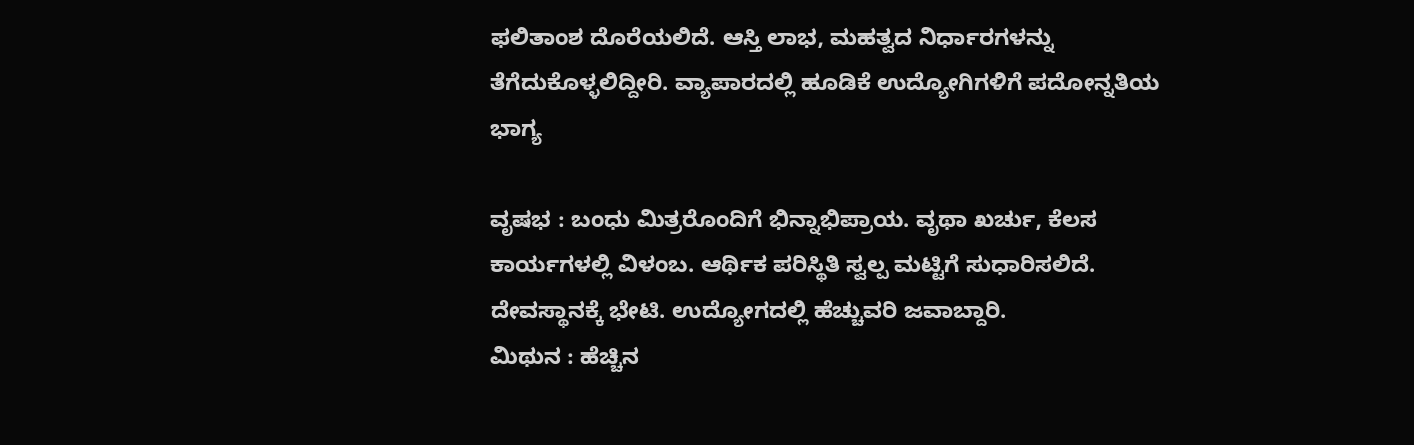ಫಲಿತಾಂಶ ದೊರೆಯಲಿದೆ. ಆಸ್ತಿ ಲಾಭ, ಮಹತ್ವದ ನಿರ್ಧಾರಗಳನ್ನು ತೆಗೆದುಕೊಳ್ಳಲಿದ್ದೀರಿ. ವ್ಯಾಪಾರದಲ್ಲಿ ಹೂಡಿಕೆ ಉದ್ಯೋಗಿಗಳಿಗೆ ಪದೋನ್ನತಿಯ ಭಾಗ್ಯ

ವೃಷಭ : ಬಂಧು ಮಿತ್ರರೊಂದಿಗೆ ಭಿನ್ನಾಭಿಪ್ರಾಯ. ವೃಥಾ ಖರ್ಚು, ಕೆಲಸ ಕಾರ್ಯಗಳಲ್ಲಿ ವಿಳಂಬ. ಆರ್ಥಿಕ ಪರಿಸ್ಥಿತಿ ಸ್ವಲ್ಪ ಮಟ್ಟಿಗೆ ಸುಧಾರಿಸಲಿದೆ. ದೇವಸ್ಥಾನಕ್ಕೆ ಭೇಟಿ. ಉದ್ಯೋಗದಲ್ಲಿ ಹೆಚ್ಚುವರಿ ಜವಾಬ್ದಾರಿ.
ಮಿಥುನ : ಹೆಚ್ಚಿನ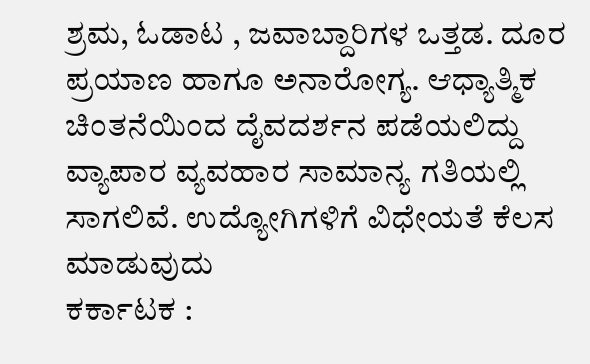ಶ್ರಮ, ಓಡಾಟ , ಜವಾಬ್ದಾರಿಗಳ ಒತ್ತಡ. ದೂರ ಪ್ರಯಾಣ ಹಾಗೂ ಅನಾರೋಗ್ಯ. ಆಧ್ಯಾತ್ಮಿಕ ಚಿಂತನೆಯಿಂದ ದೈವದರ್ಶನ ಪಡೆಯಲಿದ್ದು ವ್ಯಾಪಾರ ವ್ಯವಹಾರ ಸಾಮಾನ್ಯ ಗತಿಯಲ್ಲಿ ಸಾಗಲಿವೆ. ಉದ್ಯೋಗಿಗಳಿಗೆ ವಿಧೇಯತೆ ಕೆಲಸ ಮಾಡುವುದು
ಕರ್ಕಾಟಕ :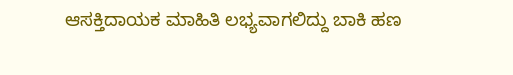ಆಸಕ್ತಿದಾಯಕ ಮಾಹಿತಿ ಲಭ್ಯವಾಗಲಿದ್ದು ಬಾಕಿ ಹಣ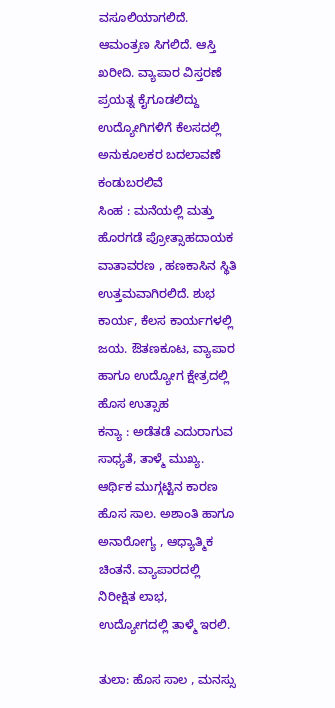ವಸೂಲಿಯಾಗಲಿದೆ. ಆಮಂತ್ರಣ ಸಿಗಲಿದೆ. ಆಸ್ತಿ ಖರೀದಿ. ವ್ಯಾಪಾರ ವಿಸ್ತರಣೆ ಪ್ರಯತ್ನ ಕೈಗೂಡಲಿದ್ದು ಉದ್ಯೋಗಿಗಳಿಗೆ ಕೆಲಸದಲ್ಲಿ ಅನುಕೂಲಕರ ಬದಲಾವಣೆ ಕಂಡುಬರಲಿವೆ
ಸಿಂಹ : ಮನೆಯಲ್ಲಿ ಮತ್ತು ಹೊರಗಡೆ ಪ್ರೋತ್ಸಾಹದಾಯಕ ವಾತಾವರಣ , ಹಣಕಾಸಿನ ಸ್ಥಿತಿ ಉತ್ತಮವಾಗಿರಲಿದೆ. ಶುಭ ಕಾರ್ಯ, ಕೆಲಸ ಕಾರ್ಯಗಳಲ್ಲಿ ಜಯ. ಔತಣಕೂಟ, ವ್ಯಾಪಾರ ಹಾಗೂ ಉದ್ಯೋಗ ಕ್ಷೇತ್ರದಲ್ಲಿ ಹೊಸ ಉತ್ಸಾಹ
ಕನ್ಯಾ : ಅಡೆತಡೆ ಎದುರಾಗುವ ಸಾಧ್ಯತೆ, ತಾಳ್ಮೆ ಮುಖ್ಯ. ಆರ್ಥಿಕ ಮುಗ್ಗಟ್ಟಿನ ಕಾರಣ ಹೊಸ ಸಾಲ. ಅಶಾಂತಿ ಹಾಗೂ ಅನಾರೋಗ್ಯ , ಆಧ್ಯಾತ್ಮಿಕ ಚಿಂತನೆ. ವ್ಯಾಪಾರದಲ್ಲಿ ನಿರೀಕ್ಷಿತ ಲಾಭ, ಉದ್ಯೋಗದಲ್ಲಿ ತಾಳ್ಮೆ ಇರಲಿ.

ತುಲಾ: ಹೊಸ ಸಾಲ , ಮನಸ್ಸು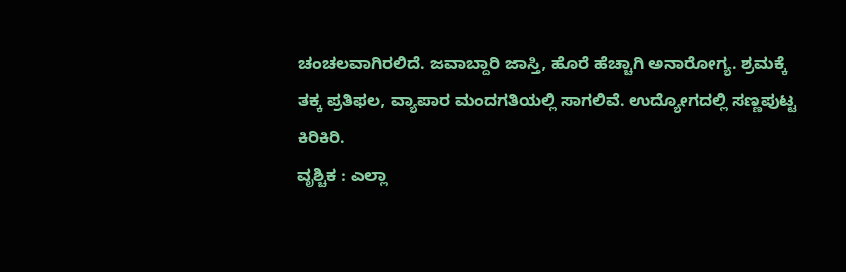ಚಂಚಲವಾಗಿರಲಿದೆ. ಜವಾಬ್ದಾರಿ ಜಾಸ್ತಿ, ಹೊರೆ ಹೆಚ್ಚಾಗಿ ಅನಾರೋಗ್ಯ. ಶ್ರಮಕ್ಕೆ ತಕ್ಕ ಪ್ರತಿಫಲ, ವ್ಯಾಪಾರ ಮಂದಗತಿಯಲ್ಲಿ ಸಾಗಲಿವೆ. ಉದ್ಯೋಗದಲ್ಲಿ ಸಣ್ಣಪುಟ್ಟ ಕಿರಿಕಿರಿ.
ವೃಶ್ಚಿಕ : ಎಲ್ಲಾ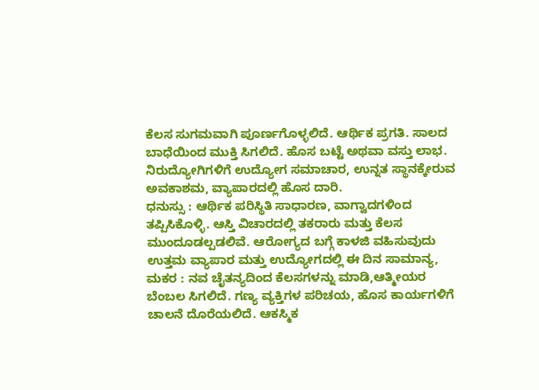ಕೆಲಸ ಸುಗಮವಾಗಿ ಪೂರ್ಣಗೊಳ್ಳಲಿದೆ. ಆರ್ಥಿಕ ಪ್ರಗತಿ. ಸಾಲದ ಬಾಧೆಯಿಂದ ಮುಕ್ತಿ ಸಿಗಲಿದೆ. ಹೊಸ ಬಟ್ಟೆ ಅಥವಾ ವಸ್ತು ಲಾಭ. ನಿರುದ್ಯೋಗಿಗಳಿಗೆ ಉದ್ಯೋಗ ಸಮಾಚಾರ, ಉನ್ನತ ಸ್ಥಾನಕ್ಕೇರುವ ಅವಕಾಶಮ, ವ್ಯಾಪಾರದಲ್ಲಿ ಹೊಸ ದಾರಿ.
ಧನುಸ್ಸು : ಆರ್ಥಿಕ ಪರಿಸ್ಥಿತಿ ಸಾಧಾರಣ, ವಾಗ್ವಾದಗಳಿಂದ ತಪ್ಪಿಸಿಕೊಳ್ಳಿ. ಆಸ್ತಿ ವಿಚಾರದಲ್ಲಿ ತಕರಾರು ಮತ್ತು ಕೆಲಸ ಮುಂದೂಡಲ್ಪಡಲಿವೆ. ಆರೋಗ್ಯದ ಬಗ್ಗೆ ಕಾಳಜಿ ವಹಿಸುವುದು ಉತ್ತಮ ವ್ಯಾಪಾರ ಮತ್ತು ಉದ್ಯೋಗದಲ್ಲಿ ಈ ದಿನ ಸಾಮಾನ್ಯ,
ಮಕರ : ನವ ಚೈತನ್ಯದಿಂದ ಕೆಲಸಗಳನ್ನು ಮಾಡಿ,ಆತ್ಮೀಯರ ಬೆಂಬಲ ಸಿಗಲಿದೆ. ಗಣ್ಯ ವ್ಯಕ್ತಿಗಳ ಪರಿಚಯ, ಹೊಸ ಕಾರ್ಯಗಳಿಗೆ ಚಾಲನೆ ದೊರೆಯಲಿದೆ. ಆಕಸ್ಮಿಕ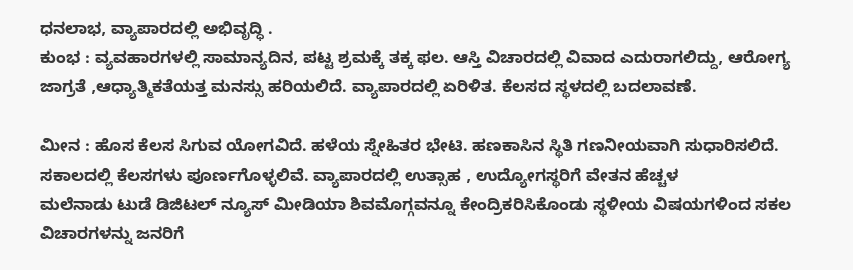ಧನಲಾಭ, ವ್ಯಾಪಾರದಲ್ಲಿ ಅಭಿವೃದ್ಧಿ .
ಕುಂಭ : ವ್ಯವಹಾರಗಳಲ್ಲಿ ಸಾಮಾನ್ಯದಿನ, ಪಟ್ಟ ಶ್ರಮಕ್ಕೆ ತಕ್ಕ ಫಲ. ಆಸ್ತಿ ವಿಚಾರದಲ್ಲಿ ವಿವಾದ ಎದುರಾಗಲಿದ್ದು, ಆರೋಗ್ಯ ಜಾಗ್ರತೆ ,ಆಧ್ಯಾತ್ಮಿಕತೆಯತ್ತ ಮನಸ್ಸು ಹರಿಯಲಿದೆ. ವ್ಯಾಪಾರದಲ್ಲಿ ಏರಿಳಿತ. ಕೆಲಸದ ಸ್ಥಳದಲ್ಲಿ ಬದಲಾವಣೆ.

ಮೀನ : ಹೊಸ ಕೆಲಸ ಸಿಗುವ ಯೋಗವಿದೆ. ಹಳೆಯ ಸ್ನೇಹಿತರ ಭೇಟಿ. ಹಣಕಾಸಿನ ಸ್ಥಿತಿ ಗಣನೀಯವಾಗಿ ಸುಧಾರಿಸಲಿದೆ. ಸಕಾಲದಲ್ಲಿ ಕೆಲಸಗಳು ಪೂರ್ಣಗೊಳ್ಳಲಿವೆ. ವ್ಯಾಪಾರದಲ್ಲಿ ಉತ್ಸಾಹ , ಉದ್ಯೋಗಸ್ಥರಿಗೆ ವೇತನ ಹೆಚ್ಚಳ
ಮಲೆನಾಡು ಟುಡೆ ಡಿಜಿಟಲ್ ನ್ಯೂಸ್ ಮೀಡಿಯಾ ಶಿವಮೊಗ್ಗವನ್ನೂ ಕೇಂದ್ರಿಕರಿಸಿಕೊಂಡು ಸ್ಥಳೀಯ ವಿಷಯಗಳಿಂದ ಸಕಲ ವಿಚಾರಗಳನ್ನು ಜನರಿಗೆ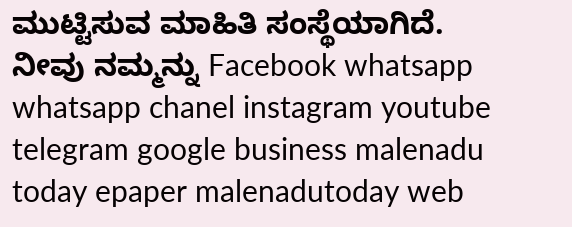ಮುಟ್ಟಿಸುವ ಮಾಹಿತಿ ಸಂಸ್ಥೆಯಾಗಿದೆ. ನೀವು ನಮ್ಮನ್ನು Facebook whatsapp whatsapp chanel instagram youtube telegram google business malenadu today epaper malenadutoday web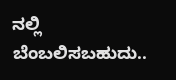ನಲ್ಲಿ ಬೆಂಬಲಿಸಬಹುದು..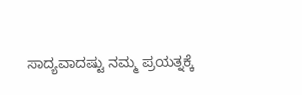ಸಾದ್ಯವಾದಷ್ಟು ನಮ್ಮ ಪ್ರಯತ್ನಕ್ಕೆ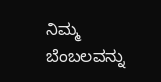ನಿಮ್ಮ ಬೆಂಬಲವನ್ನು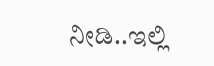ನೀಡಿ..ಇಲ್ಲಿ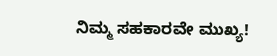ನಿಮ್ಮ ಸಹಕಾರವೇ ಮುಖ್ಯ!